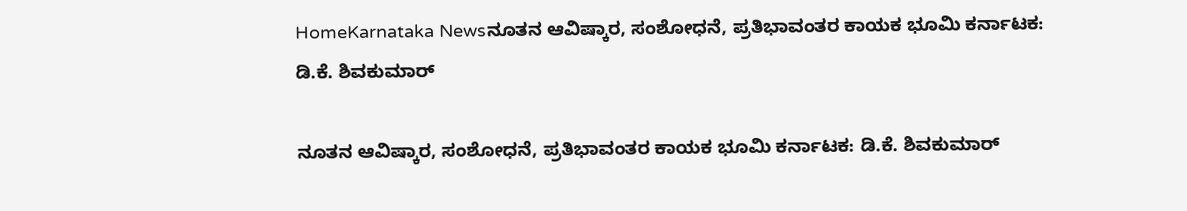HomeKarnataka Newsನೂತನ ಆವಿಷ್ಕಾರ, ಸಂಶೋಧನೆ, ಪ್ರತಿಭಾವಂತರ ಕಾಯಕ ಭೂಮಿ ಕರ್ನಾಟಕ: ಡಿ.ಕೆ. ಶಿವಕುಮಾರ್

ನೂತನ ಆವಿಷ್ಕಾರ, ಸಂಶೋಧನೆ, ಪ್ರತಿಭಾವಂತರ ಕಾಯಕ ಭೂಮಿ ಕರ್ನಾಟಕ: ಡಿ.ಕೆ. ಶಿವಕುಮಾರ್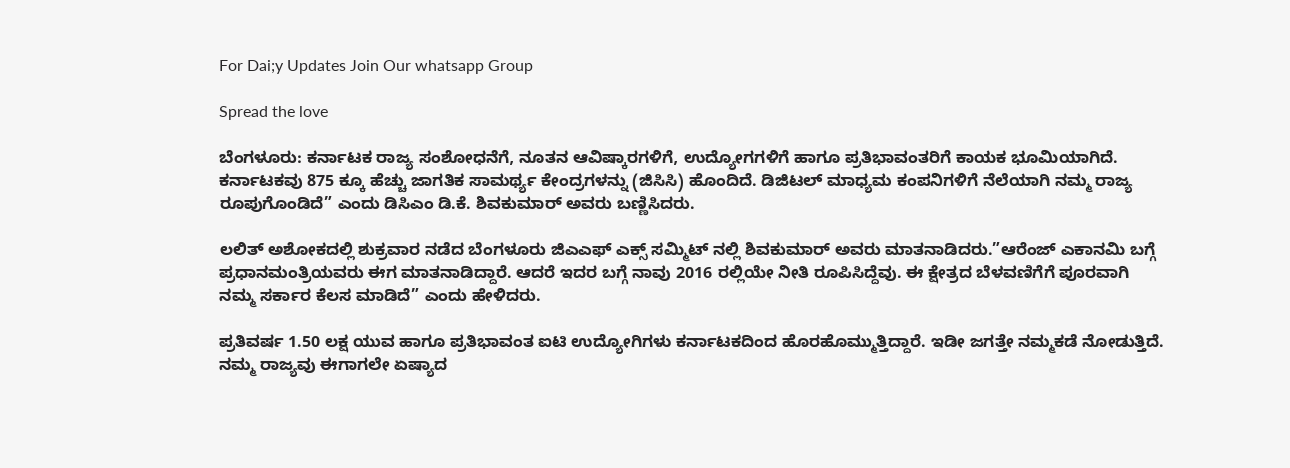For Dai;y Updates Join Our whatsapp Group

Spread the love

ಬೆಂಗಳೂರು: ಕರ್ನಾಟಕ ರಾಜ್ಯ ಸಂಶೋಧನೆಗೆ, ನೂತನ ಆವಿಷ್ಕಾರಗಳಿಗೆ, ಉದ್ಯೋಗಗಳಿಗೆ ಹಾಗೂ ಪ್ರತಿಭಾವಂತರಿಗೆ ಕಾಯಕ ಭೂಮಿಯಾಗಿದೆ. ಕರ್ನಾಟಕವು 875 ಕ್ಕೂ ಹೆಚ್ಚು ಜಾಗತಿಕ ಸಾಮರ್ಥ್ಯ ಕೇಂದ್ರಗಳನ್ನು (ಜಿಸಿಸಿ) ಹೊಂದಿದೆ. ಡಿಜಿಟಲ್ ಮಾಧ್ಯಮ ಕಂಪನಿಗಳಿಗೆ ನೆಲೆಯಾಗಿ ನಮ್ಮ ರಾಜ್ಯ ರೂಪುಗೊಂಡಿದೆ” ಎಂದು ಡಿಸಿಎಂ ಡಿ.ಕೆ. ಶಿವಕುಮಾರ್ ಅವರು ಬಣ್ಣಿಸಿದರು.

ಲಲಿತ್ ಅಶೋಕದಲ್ಲಿ ಶುಕ್ರವಾರ ನಡೆದ ಬೆಂಗಳೂರು ಜಿಎಎಫ್ ಎಕ್ಸ್ ಸಮ್ಮಿಟ್ ನಲ್ಲಿ ಶಿವಕುಮಾರ್ ಅವರು ಮಾತನಾಡಿದರು.”ಆರೆಂಜ್ ಎಕಾನಮಿ ಬಗ್ಗೆ ಪ್ರಧಾನಮಂತ್ರಿಯವರು ಈಗ ಮಾತನಾಡಿದ್ದಾರೆ‌‌. ಆದರೆ ಇದರ ಬಗ್ಗೆ ನಾವು 2016 ರಲ್ಲಿಯೇ ನೀತಿ ರೂಪಿಸಿದ್ದೆವು. ಈ ಕ್ಷೇತ್ರದ ಬೆಳವಣಿಗೆಗೆ ಪೂರವಾಗಿ ನಮ್ಮ ಸರ್ಕಾರ ಕೆಲಸ ಮಾಡಿದೆ” ಎಂದು ಹೇಳಿದರು.

ಪ್ರತಿವರ್ಷ 1.50 ಲಕ್ಷ ಯುವ ಹಾಗೂ ಪ್ರತಿಭಾವಂತ ಐಟಿ ಉದ್ಯೋಗಿಗಳು ಕರ್ನಾಟಕದಿಂದ ಹೊರಹೊಮ್ಮುತ್ತಿದ್ದಾರೆ. ಇಡೀ ಜಗತ್ತೇ ನಮ್ಮ‌ಕಡೆ ನೋಡುತ್ತಿದೆ. ನಮ್ಮ ರಾಜ್ಯವು ಈಗಾಗಲೇ ಏಷ್ಯಾದ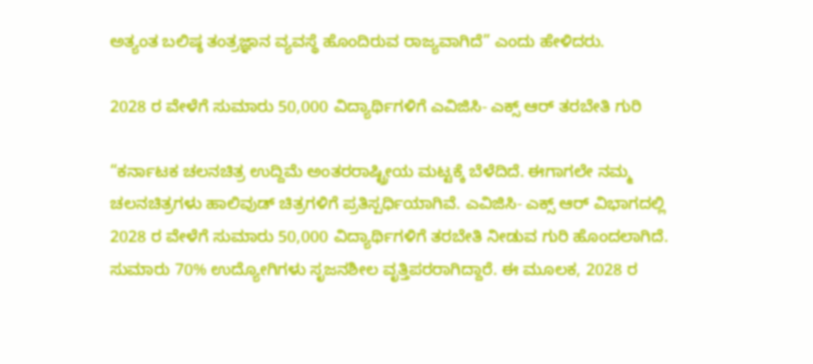ಅತ್ಯಂತ ಬಲಿಷ್ಠ ತಂತ್ರಜ್ಞಾನ ವ್ಯವಸ್ಥೆ ಹೊಂದಿರುವ ರಾಜ್ಯವಾಗಿದೆ” ಎಂದು ಹೇಳಿದರು.

2028 ರ ವೇಳೆಗೆ ಸುಮಾರು 50,000 ವಿದ್ಯಾರ್ಥಿಗಳಿಗೆ ಎವಿಜಿಸಿ- ಎಕ್ಸ್ ಆರ್ ತರಬೇತಿ ಗುರಿ

“ಕರ್ನಾಟಕ ಚಲನಚಿತ್ರ ಉದ್ದಿಮೆ ಅಂತರರಾಷ್ಟ್ರೀಯ ಮಟ್ಟಕ್ಕೆ ಬೆಳೆದಿದೆ. ಈಗಾಗಲೇ ನಮ್ಮ ಚಲನಚಿತ್ರಗಳು ಹಾಲಿವುಡ್ ಚಿತ್ರಗಳಿಗೆ ಪ್ರತಿಸ್ಪರ್ಧಿಯಾಗಿವೆ. ಎವಿಜಿಸಿ- ಎಕ್ಸ್ ಆರ್ ವಿಭಾಗದಲ್ಲಿ 2028 ರ ವೇಳೆಗೆ ಸುಮಾರು 50,000 ವಿದ್ಯಾರ್ಥಿಗಳಿಗೆ ತರಬೇತಿ ನೀಡುವ ಗುರಿ ಹೊಂದಲಾಗಿದೆ. ಸುಮಾರು 70% ಉದ್ಯೋಗಿಗಳು ಸೃಜನಶೀಲ ವೃತ್ತಿಪರರಾಗಿದ್ದಾರೆ. ಈ ಮೂಲಕ, 2028 ರ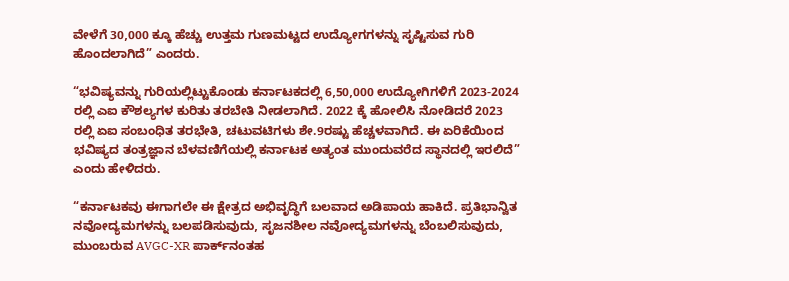ವೇಳೆಗೆ 30,000 ಕ್ಕೂ ಹೆಚ್ಚು ಉತ್ತಮ ಗುಣಮಟ್ಟದ ಉದ್ಯೋಗಗಳನ್ನು ಸೃಷ್ಟಿಸುವ ಗುರಿ ಹೊಂದಲಾಗಿದೆ” ಎಂದರು.

“ಭವಿಷ್ಯವನ್ನು ಗುರಿಯಲ್ಲಿಟ್ಟುಕೊಂಡು ಕರ್ನಾಟಕದಲ್ಲಿ 6,50,000 ಉದ್ಯೋಗಿಗಳಿಗೆ 2023-2024 ರಲ್ಲಿ ಎಐ ಕೌಶಲ್ಯಗಳ ಕುರಿತು ತರಬೇತಿ ನೀಡಲಾಗಿದೆ. 2022 ಕ್ಕೆ ಹೋಲಿಸಿ‌ ನೋಡಿದರೆ 2023 ರಲ್ಲಿ ಏಐ ಸಂಬಂಧಿತ ತರಭೇತಿ, ಚಟುವಟಿಗಳು ಶೇ.9ರಷ್ಟು ಹೆಚ್ಚಳವಾಗಿದೆ. ಈ ಏರಿಕೆಯಿಂದ ಭವಿಷ್ಯದ ತಂತ್ರಜ್ಞಾನ ಬೆಳವಣಿಗೆಯಲ್ಲಿ ಕರ್ನಾಟಕ ಅತ್ಯಂತ ಮುಂದುವರೆದ ಸ್ಥಾನದಲ್ಲಿ ಇರಲಿದೆ” ಎಂದು ಹೇಳಿದರು.

“ಕರ್ನಾಟಕವು ಈಗಾಗಲೇ ಈ ಕ್ಷೇತ್ರದ ಅಭಿವೃದ್ಧಿಗೆ ಬಲವಾದ ಅಡಿಪಾಯ ಹಾಕಿದೆ. ಪ್ರತಿಭಾನ್ವಿತ ನವೋದ್ಯಮಗಳನ್ನು ಬಲಪಡಿಸುವುದು, ಸೃಜನಶೀಲ ನವೋದ್ಯಮಗಳನ್ನು ಬೆಂಬಲಿಸುವುದು, ಮುಂಬರುವ AVGC-XR ಪಾರ್ಕ್‌ನಂತಹ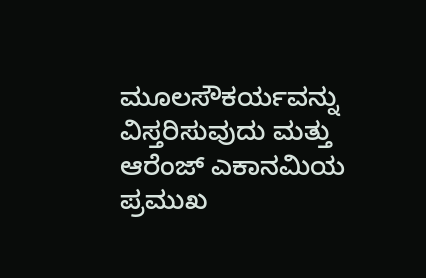ಮೂಲಸೌಕರ್ಯವನ್ನು ವಿಸ್ತರಿಸುವುದು ಮತ್ತು ಆರೆಂಜ್ ಎಕಾನಮಿಯ ಪ್ರಮುಖ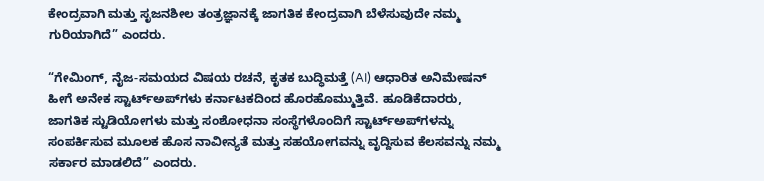ಕೇಂದ್ರವಾಗಿ ಮತ್ತು ಸೃಜನಶೀಲ ತಂತ್ರಜ್ಞಾನಕ್ಕೆ ಜಾಗತಿಕ ಕೇಂದ್ರವಾಗಿ ಬೆಳೆಸುವುದೇ ನಮ್ಮ ಗುರಿಯಾಗಿದೆ” ಎಂದರು.

“ಗೇಮಿಂಗ್, ನೈಜ-ಸಮಯದ ವಿಷಯ ರಚನೆ, ಕೃತಕ ಬುದ್ಧಿಮತ್ತೆ (AI) ಆಧಾರಿತ ಅನಿಮೇಷನ್ ಹೀಗೆ ಅನೇಕ ಸ್ಟಾರ್ಟ್‌ಅಪ್‌ಗಳು ಕರ್ನಾಟಕದಿಂದ ಹೊರಹೊಮ್ಮುತ್ತಿವೆ. ಹೂಡಿಕೆದಾರರು, ಜಾಗತಿಕ ಸ್ಟುಡಿಯೋಗಳು ಮತ್ತು ಸಂಶೋಧನಾ ಸಂಸ್ಥೆಗಳೊಂದಿಗೆ ಸ್ಟಾರ್ಟ್‌ಅಪ್‌ಗಳನ್ನು ಸಂಪರ್ಕಿಸುವ ಮೂಲಕ ಹೊಸ ನಾವೀನ್ಯತೆ ಮತ್ತು ಸಹಯೋಗವನ್ನು ವೃದ್ದಿಸುವ ಕೆಲಸವನ್ನು ನಮ್ಮ ಸರ್ಕಾರ ಮಾಡಲಿದೆ” ಎಂದರು‌.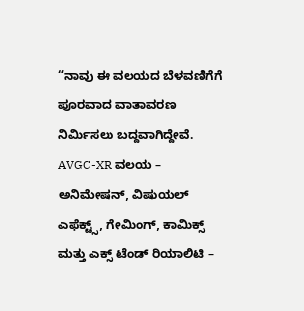“ನಾವು ಈ ವಲಯದ ಬೆಳವಣಿಗೆಗೆ ಪೂರವಾದ ವಾತಾವರಣ ನಿರ್ಮಿಸಲು ಬದ್ದವಾಗಿದ್ದೇವೆ‌. AVGC-XR ವಲಯ – ಅನಿಮೇಷನ್, ವಿಷುಯಲ್ ಎಫೆಕ್ಟ್ಸ್, ಗೇಮಿಂಗ್, ಕಾಮಿಕ್ಸ್ ಮತ್ತು ಎಕ್ಸ್ ಟೆಂಡ್ ರಿಯಾಲಿಟಿ –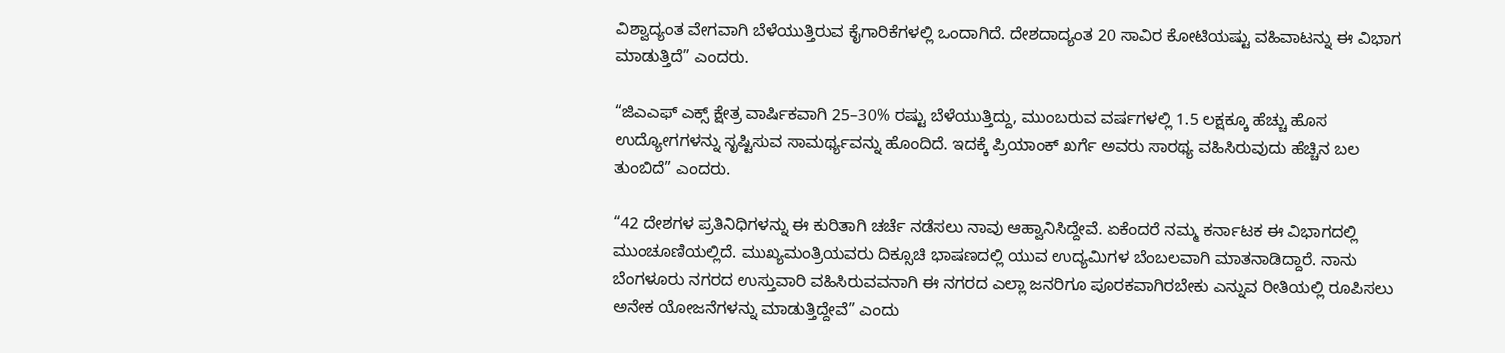ವಿಶ್ವಾದ್ಯಂತ ವೇಗವಾಗಿ ಬೆಳೆಯುತ್ತಿರುವ ಕೈಗಾರಿಕೆಗಳಲ್ಲಿ ಒಂದಾಗಿದೆ. ದೇಶದಾದ್ಯಂತ 20 ಸಾವಿರ ಕೋಟಿಯಷ್ಟು ವಹಿವಾಟನ್ನು ಈ ವಿಭಾಗ ಮಾಡುತ್ತಿದೆ” ಎಂದರು.

“ಜಿಎಎಫ್ ಎಕ್ಸ್ ಕ್ಷೇತ್ರ ವಾರ್ಷಿಕವಾಗಿ 25–30% ರಷ್ಟು ಬೆಳೆಯುತ್ತಿದ್ದು, ಮುಂಬರುವ ವರ್ಷಗಳಲ್ಲಿ 1.5 ಲಕ್ಷಕ್ಕೂ ಹೆಚ್ಚು ಹೊಸ ಉದ್ಯೋಗಗಳನ್ನು ಸೃಷ್ಟಿಸುವ ಸಾಮರ್ಥ್ಯವನ್ನು ಹೊಂದಿದೆ. ಇದಕ್ಕೆ ಪ್ರಿಯಾಂಕ್ ಖರ್ಗೆ ಅವರು ಸಾರಥ್ಯ ವಹಿಸಿರುವುದು ಹೆಚ್ಚಿನ ಬಲ ತುಂಬಿದೆ” ಎಂದರು.

“42 ದೇಶಗಳ ಪ್ರತಿನಿಧಿಗಳನ್ನು ಈ ಕುರಿತಾಗಿ ಚರ್ಚೆ ನಡೆಸಲು ನಾವು ಆಹ್ವಾನಿಸಿದ್ದೇವೆ. ಏಕೆಂದರೆ ನಮ್ಮ ಕರ್ನಾಟಕ ಈ ವಿಭಾಗದಲ್ಲಿ ಮುಂಚೂಣಿಯಲ್ಲಿದೆ. ಮುಖ್ಯಮಂತ್ರಿಯವರು ದಿಕ್ಸೂಚಿ ಭಾಷಣದಲ್ಲಿ ಯುವ ಉದ್ಯಮಿಗಳ ಬೆಂಬಲವಾಗಿ ಮಾತನಾಡಿದ್ದಾರೆ. ನಾನು ಬೆಂಗಳೂರು ನಗರದ ಉಸ್ತುವಾರಿ ವಹಿಸಿರುವವನಾಗಿ ಈ ನಗರದ ಎಲ್ಲಾ ಜನರಿಗೂ ಪೂರಕವಾಗಿರಬೇಕು ಎನ್ನುವ ರೀತಿಯಲ್ಲಿ ರೂಪಿಸಲು ಅನೇಕ ಯೋಜನೆಗಳನ್ನು ಮಾಡುತ್ತಿದ್ದೇವೆ” ಎಂದು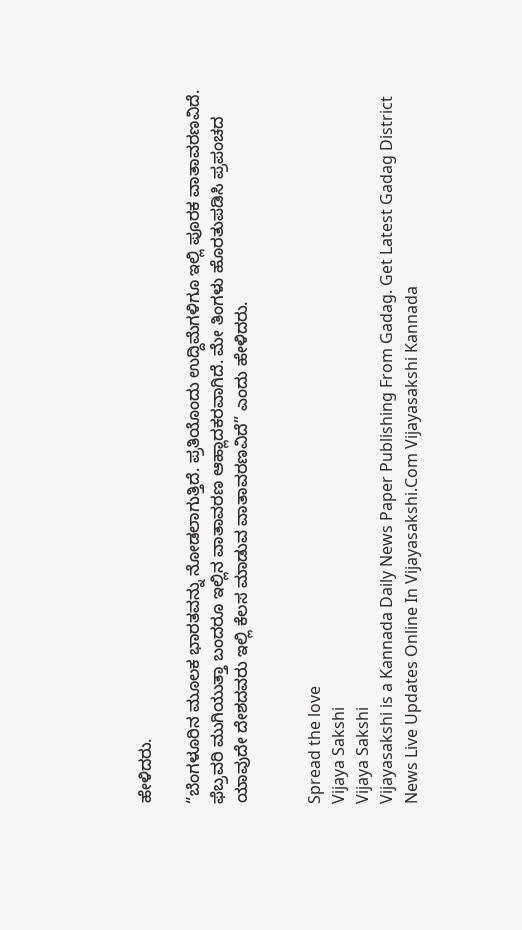ಹೇಳಿದರು.

“ಬೆಂಗಳೂರಿನ ಮೂಲಕ ಭಾರತವನ್ನು ನೋಡಲಾಗುತ್ತಿದೆ. ಪ್ರತಿಯೊಂದು ಉದ್ದಿಮೆಗಳಿಗೂ ಇಲ್ಲಿ ಪೂರಕ ವಾತಾವರಣವಿದೆ. ಫೆಬ್ರವರಿ ಮುಗಿಯುತ್ತಾ ಬಂದರೂ ಇಲ್ಲಿನ ವಾತಾವರಣ ಆಹ್ಲಾದಕರವಾಗಿದೆ. ಮೇ ತಿಂಗಳು ಹೊರತುಪಡಿಸಿ ಪ್ರಪಂಚದ ಯಾವುದೇ ದೇಶದವರು ಇಲ್ಲಿ ಕೆಲಸ ಮಾಡುವ ವಾತಾವರಣವಿದೆ” ಎಂದು ಹೇಳಿದರು.


Spread the love
Vijaya Sakshi
Vijaya Sakshi
Vijayasakshi is a Kannada Daily News Paper Publishing From Gadag. Get Latest Gadag District News Live Updates Online In Vijayasakshi.Com Vijayasakshi Kannada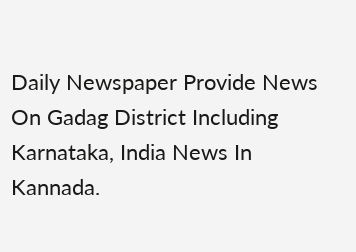Daily Newspaper Provide News On Gadag District Including Karnataka, India News In Kannada.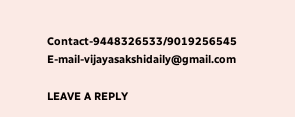Contact-9448326533/9019256545 E-mail-vijayasakshidaily@gmail.com

LEAVE A REPLY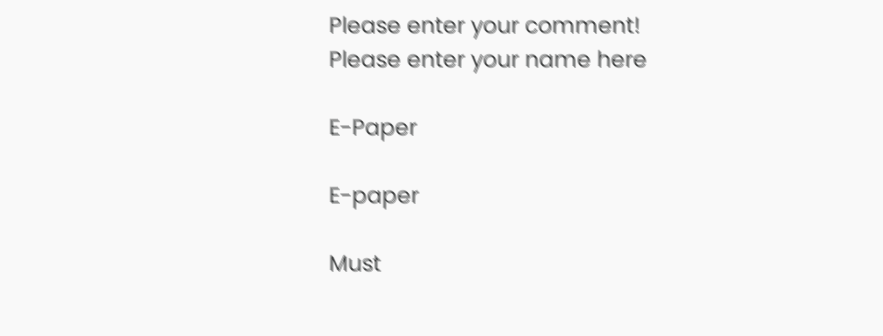Please enter your comment!
Please enter your name here

E-Paper

E-paper

Must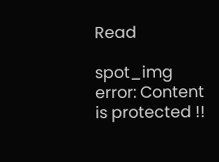Read

spot_img
error: Content is protected !!